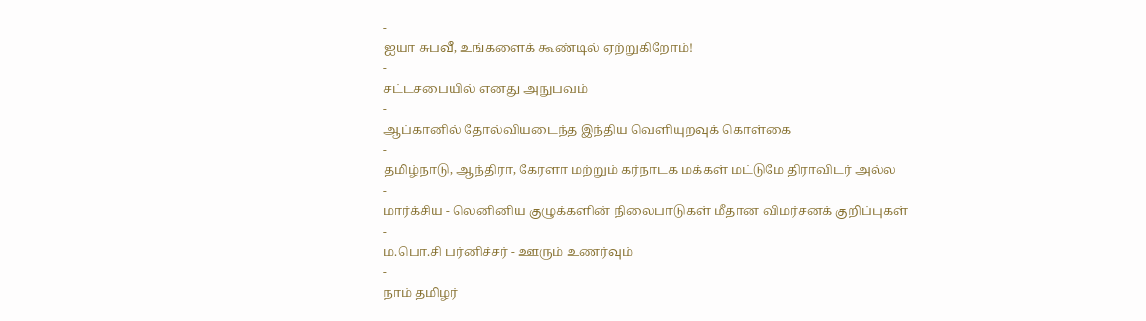-
ஐயா சுபவீ, உங்களைக் கூண்டில் ஏற்றுகிறோம்!
-
சட்டசபையில் எனது அநுபவம்
-
ஆப்கானில் தோல்வியடைந்த இந்திய வெளியுறவுக் கொள்கை
-
தமிழ்நாடு, ஆந்திரா, கேரளா மற்றும் கர்நாடக மக்கள் மட்டுமே திராவிடர் அல்ல
-
மார்க்சிய - லெனினிய குழுக்களின் நிலைபாடுகள் மீதான விமர்சனக் குறிப்புகள்
-
ம.பொ.சி பர்னிச்சர் - ஊரும் உணர்வும்
-
நாம் தமிழர்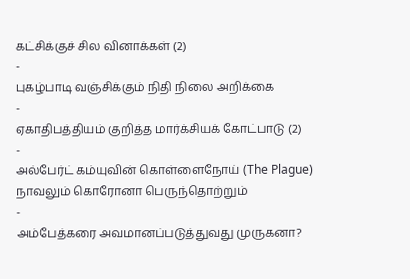கட்சிக்குச் சில வினாக்கள் (2)
-
புகழ்பாடி வஞ்சிக்கும் நிதி நிலை அறிக்கை
-
ஏகாதிபத்தியம் குறித்த மார்க்சியக் கோட்பாடு (2)
-
அல்பேர்ட் கம்யுவின் கொள்ளைநோய் (The Plague) நாவலும் கொரோனா பெருந்தொற்றும்
-
அம்பேத்கரை அவமானப்படுத்துவது முருகனா?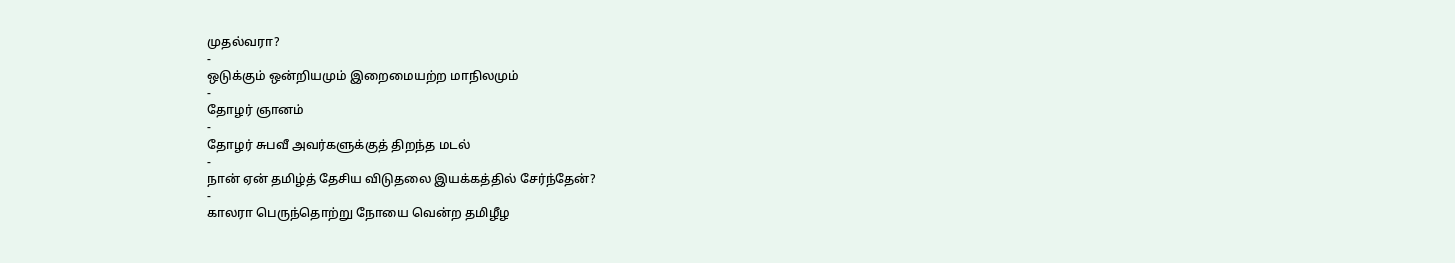முதல்வரா?
-
ஒடுக்கும் ஒன்றியமும் இறைமையற்ற மாநிலமும்
-
தோழர் ஞானம்
-
தோழர் சுபவீ அவர்களுக்குத் திறந்த மடல்
-
நான் ஏன் தமிழ்த் தேசிய விடுதலை இயக்கத்தில் சேர்ந்தேன்?
-
காலரா பெருந்தொற்று நோயை வென்ற தமிழீழ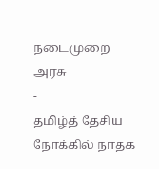நடைமுறை அரசு
-
தமிழ்த் தேசிய நோக்கில் நாதக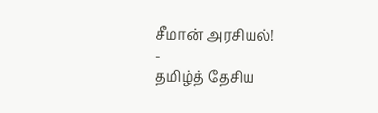சீமான் அரசியல்!
-
தமிழ்த் தேசிய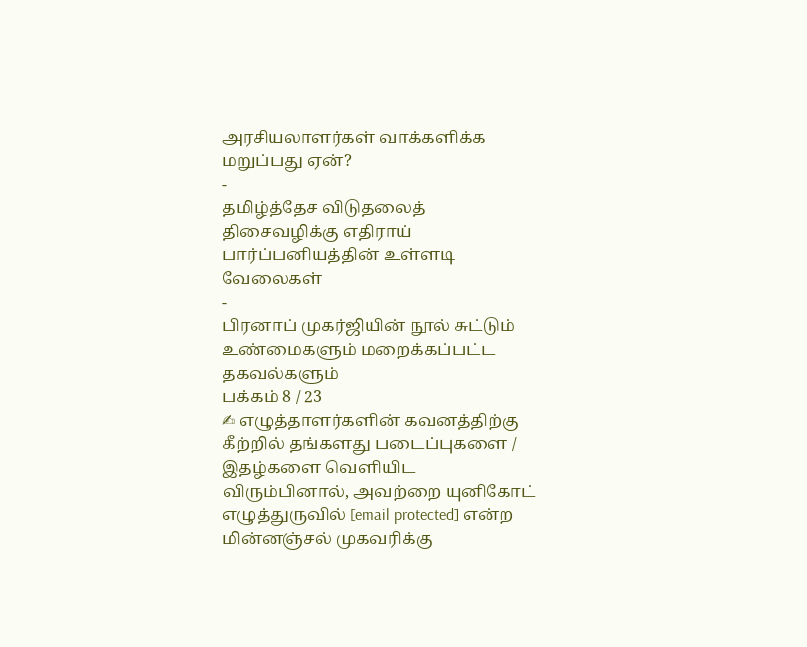அரசியலாளர்கள் வாக்களிக்க மறுப்பது ஏன்?
-
தமிழ்த்தேச விடுதலைத் திசைவழிக்கு எதிராய் பார்ப்பனியத்தின் உள்ளடி வேலைகள்
-
பிரனாப் முகர்ஜியின் நூல் சுட்டும் உண்மைகளும் மறைக்கப்பட்ட தகவல்களும்
பக்கம் 8 / 23
✍ எழுத்தாளர்களின் கவனத்திற்கு
கீற்றில் தங்களது படைப்புகளை / இதழ்களை வெளியிட விரும்பினால், அவற்றை யுனிகோட் எழுத்துருவில் [email protected] என்ற மின்னஞ்சல் முகவரிக்கு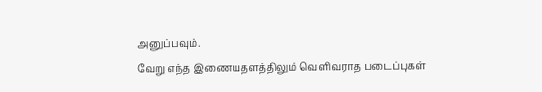அனுப்பவும்.
வேறு எந்த இணையதளத்திலும் வெளிவராத படைப்புகள்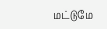மட்டுமே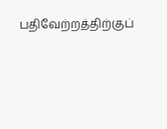பதிவேற்றத்திற்குப்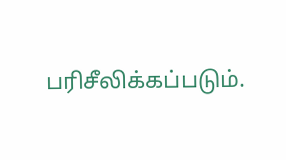பரிசீலிக்கப்படும்.